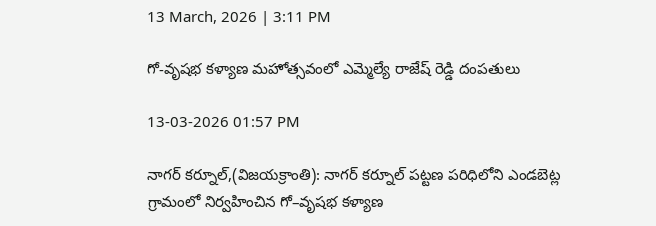13 March, 2026 | 3:11 PM

గో-వృషభ కళ్యాణ మహోత్సవంలో ఎమ్మెల్యే రాజేష్ రెడ్డి దంపతులు

13-03-2026 01:57 PM

నాగర్ కర్నూల్,(విజయక్రాంతి): నాగర్ కర్నూల్ పట్టణ పరిధిలోని ఎండబెట్ల గ్రామంలో నిర్వహించిన గో–వృషభ కళ్యాణ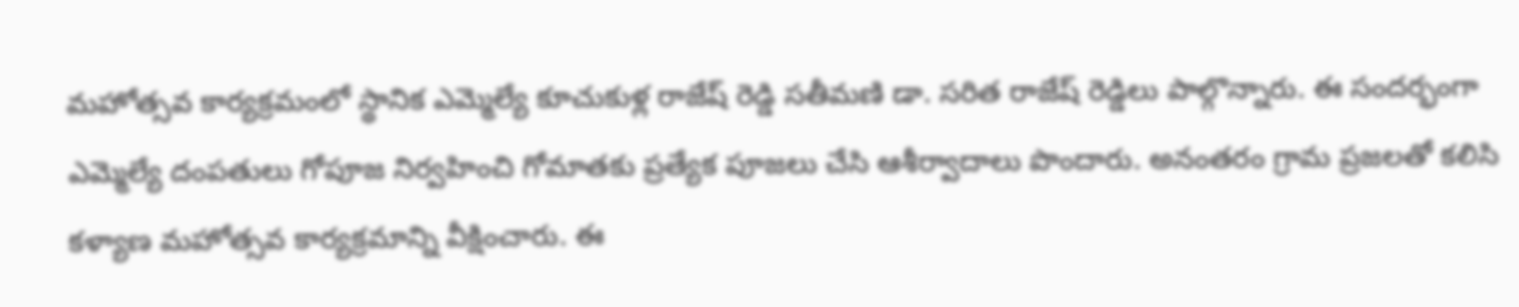మహోత్సవ కార్యక్రమంలో స్థానిక ఎమ్మెల్యే కూచుకుళ్ల రాజేష్ రెడ్డి సతీమణి డా. సరిత రాజేష్ రెడ్డిలు పాల్గొన్నారు. ఈ సందర్భంగా ఎమ్మెల్యే దంపతులు గోపూజ నిర్వహించి గోమాతకు ప్రత్యేక పూజలు చేసి ఆశీర్వాదాలు పొందారు. అనంతరం గ్రామ ప్రజలతో కలిసి కళ్యాణ మహోత్సవ కార్యక్రమాన్ని వీక్షించారు. ఈ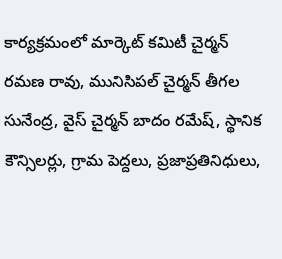కార్యక్రమంలో మార్కెట్ కమిటీ చైర్మన్ రమణ రావు, మునిసిపల్ చైర్మన్ తీగల సునేంద్ర, వైస్ చైర్మన్ బాదం రమేష్, స్థానిక కౌన్సిలర్లు, గ్రామ పెద్దలు, ప్రజాప్రతినిధులు,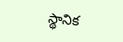స్థానిక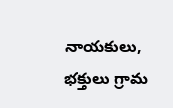నాయకులు, భక్తులు గ్రామ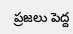ప్రజలు పెద్ద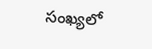సంఖ్యలో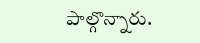పాల్గొన్నారు.